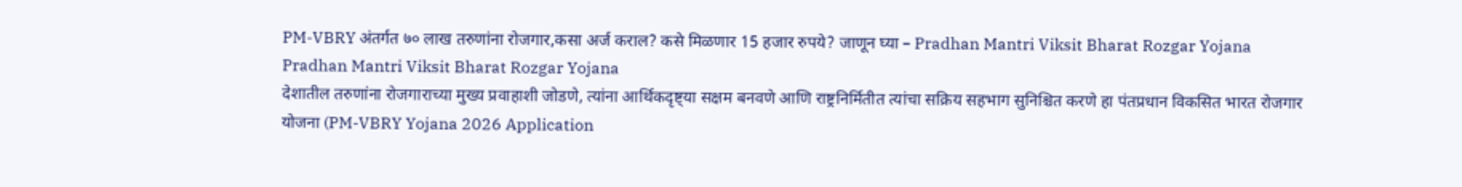PM-VBRY अंतर्गत ७० लाख तरुणांना रोजगार,कसा अर्ज कराल? कसे मिळणार 15 हजार रुपये? जाणून घ्या – Pradhan Mantri Viksit Bharat Rozgar Yojana
Pradhan Mantri Viksit Bharat Rozgar Yojana
देशातील तरुणांना रोजगाराच्या मुख्य प्रवाहाशी जोडणे, त्यांना आर्थिकदृष्ट्या सक्षम बनवणे आणि राष्ट्रनिर्मितीत त्यांचा सक्रिय सहभाग सुनिश्चित करणे हा पंतप्रधान विकसित भारत रोजगार योजना (PM-VBRY Yojana 2026 Application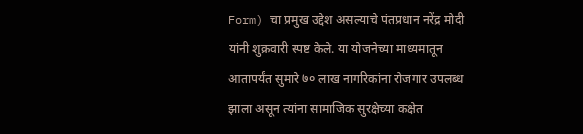Form) चा प्रमुख उद्देश असल्याचे पंतप्रधान नरेंद्र मोदी यांनी शुक्रवारी स्पष्ट केले. या योजनेच्या माध्यमातून आतापर्यंत सुमारे ७० लाख नागरिकांना रोजगार उपलब्ध झाला असून त्यांना सामाजिक सुरक्षेच्या कक्षेत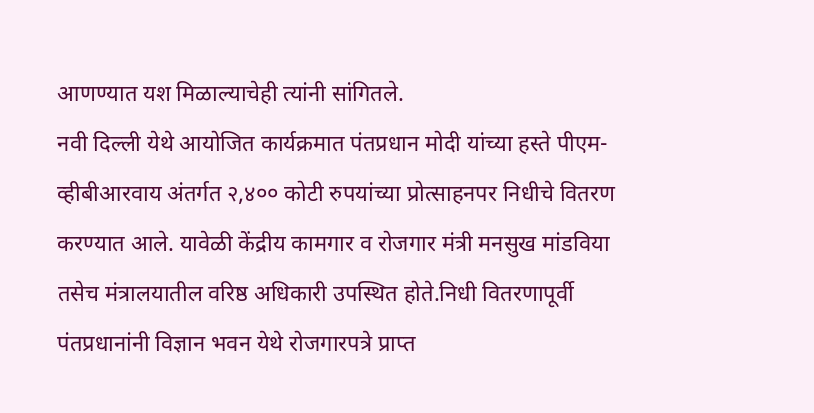आणण्यात यश मिळाल्याचेही त्यांनी सांगितले.
नवी दिल्ली येथे आयोजित कार्यक्रमात पंतप्रधान मोदी यांच्या हस्ते पीएम-व्हीबीआरवाय अंतर्गत २,४०० कोटी रुपयांच्या प्रोत्साहनपर निधीचे वितरण करण्यात आले. यावेळी केंद्रीय कामगार व रोजगार मंत्री मनसुख मांडविया तसेच मंत्रालयातील वरिष्ठ अधिकारी उपस्थित होते.निधी वितरणापूर्वी पंतप्रधानांनी विज्ञान भवन येथे रोजगारपत्रे प्राप्त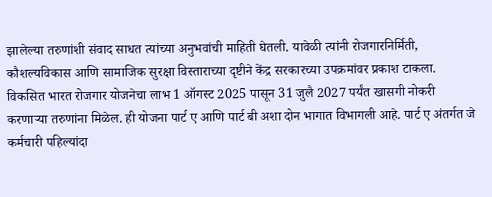झालेल्या तरुणांशी संवाद साधत त्यांच्या अनुभवांची माहिती घेतली. यावेळी त्यांनी रोजगारनिर्मिती, कौशल्यविकास आणि सामाजिक सुरक्षा विस्ताराच्या दृष्टीने केंद्र सरकारच्या उपक्रमांवर प्रकाश टाकला.
विकसित भारत रोजगार योजनेचा लाभ 1 ऑगस्ट 2025 पासून 31 जुलै 2027 पर्यंत खासगी नोकरी करणाऱ्या तरुणांना मिळेल. ही योजना पार्ट ए आणि पार्ट बी अशा दोन भागात विभागली आहे. पार्ट ए अंतर्गत जे कर्मचारी पहिल्यांदा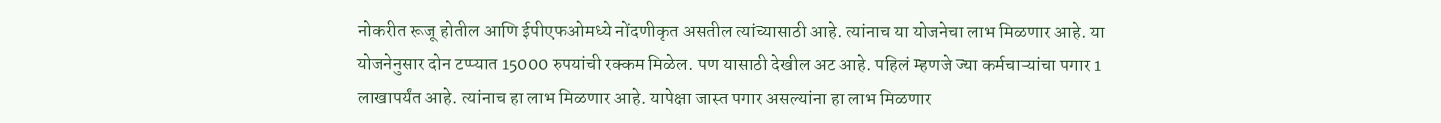नोकरीत रूजू होतील आणि ईपीएफओमध्ये नोंदणीकृत असतील त्यांच्यासाठी आहे. त्यांनाच या योजनेचा लाभ मिळणार आहे. या योजनेनुसार दोन टप्प्यात 15000 रुपयांची रक्कम मिळेल. पण यासाठी देखील अट आहे. पहिलं म्हणजे ज्या कर्मचाऱ्यांचा पगार 1 लाखापर्यंत आहे. त्यांनाच हा लाभ मिळणार आहे. यापेक्षा जास्त पगार असल्यांना हा लाभ मिळणार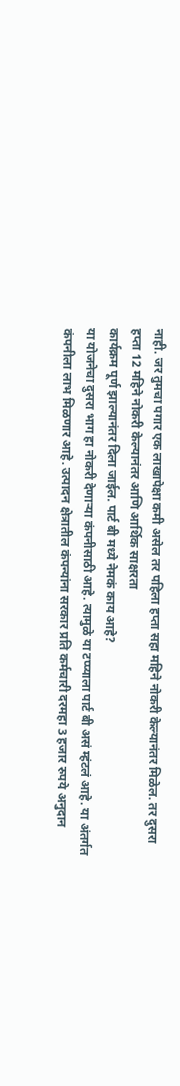नाही. जर तुमचा पगार एक लाखापेक्षा कमी असेल तर पहिला हप्ता सहा महिने नोकरी केल्यानंतर मिळेल. तर दुसरा हप्ता 12 महिने नोकरी केल्यानंतर आणि आर्थिक साक्षरता
कार्यक्रम पूर्ण झाल्यानंतर दिला जाईल. पार्ट बी मध्ये नेमकं काय आहे?
या योजनेचा दुसरा भाग हा नोकरी देणाऱ्या कंपनीसाठी आहे. त्यामुळे या टप्प्याला पार्ट बी असं म्हंटलं आहे. या अंतर्गत कंपनीला लाभ मिळणार आहे. उत्पादन क्षेत्रातील कंपन्यांना सरकार प्रति कर्मचारी दरमहा 3 हजार रुपये अनुदान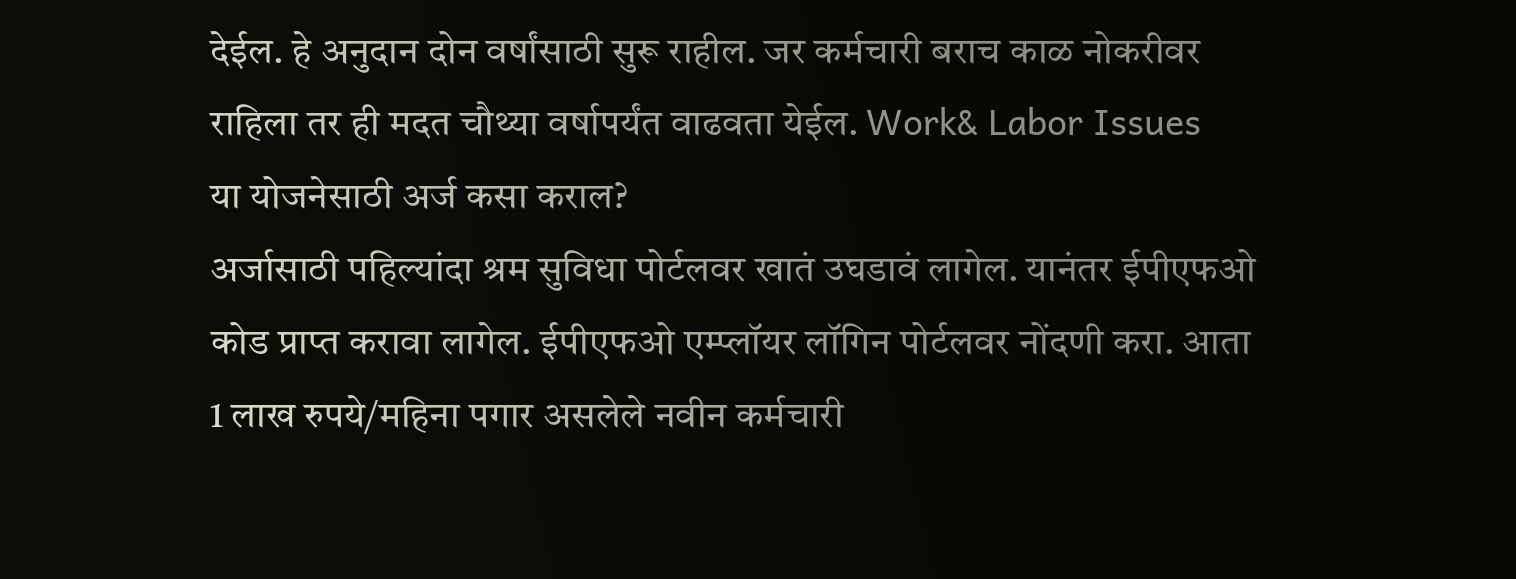देईल. हे अनुदान दोन वर्षांसाठी सुरू राहील. जर कर्मचारी बराच काळ नोकरीवर राहिला तर ही मदत चौथ्या वर्षापर्यंत वाढवता येईल. Work& Labor Issues
या योजनेसाठी अर्ज कसा कराल?
अर्जासाठी पहिल्यांदा श्रम सुविधा पोर्टलवर खातं उघडावं लागेल. यानंतर ईपीएफओ कोड प्राप्त करावा लागेल. ईपीएफओ एम्प्लॉयर लॉगिन पोर्टलवर नोंदणी करा. आता 1 लाख रुपये/महिना पगार असलेले नवीन कर्मचारी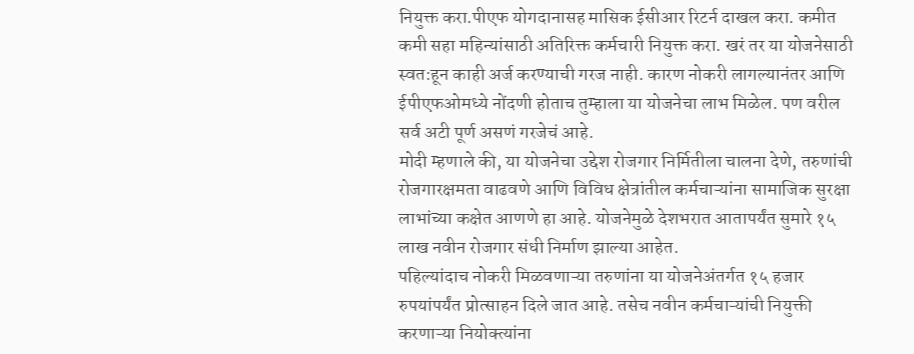नियुक्त करा.पीएफ योगदानासह मासिक ईसीआर रिटर्न दाखल करा. कमीत कमी सहा महिन्यांसाठी अतिरिक्त कर्मचारी नियुक्त करा. खरं तर या योजनेसाठी स्वत:हून काही अर्ज करण्याची गरज नाही. कारण नोकरी लागल्यानंतर आणि ईपीएफओमध्ये नोंदणी होताच तुम्हाला या योजनेचा लाभ मिळेल. पण वरील सर्व अटी पूर्ण असणं गरजेचं आहे.
मोदी म्हणाले की, या योजनेचा उद्देश रोजगार निर्मितीला चालना देणे, तरुणांची रोजगारक्षमता वाढवणे आणि विविध क्षेत्रांतील कर्मचाऱ्यांना सामाजिक सुरक्षा लाभांच्या कक्षेत आणणे हा आहे. योजनेमुळे देशभरात आतापर्यंत सुमारे १५ लाख नवीन रोजगार संधी निर्माण झाल्या आहेत.
पहिल्यांदाच नोकरी मिळवणाऱ्या तरुणांना या योजनेअंतर्गत १५ हजार रुपयांपर्यंत प्रोत्साहन दिले जात आहे. तसेच नवीन कर्मचाऱ्यांची नियुक्ती करणाऱ्या नियोक्त्यांना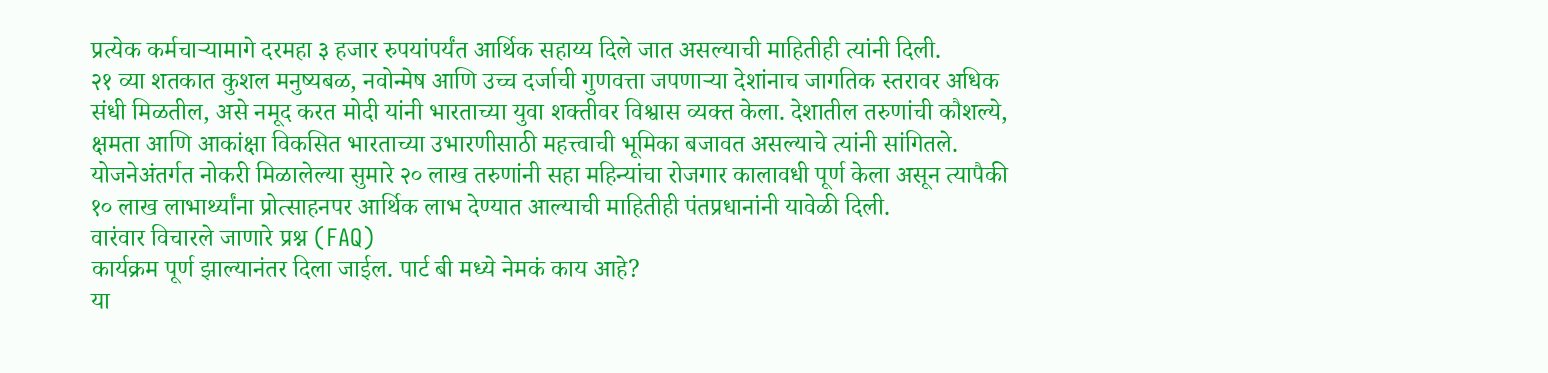प्रत्येक कर्मचाऱ्यामागे दरमहा ३ हजार रुपयांपर्यंत आर्थिक सहाय्य दिले जात असल्याची माहितीही त्यांनी दिली.
२१ व्या शतकात कुशल मनुष्यबळ, नवोन्मेष आणि उच्च दर्जाची गुणवत्ता जपणाऱ्या देशांनाच जागतिक स्तरावर अधिक संधी मिळतील, असे नमूद करत मोदी यांनी भारताच्या युवा शक्तीवर विश्वास व्यक्त केला. देशातील तरुणांची कौशल्ये, क्षमता आणि आकांक्षा विकसित भारताच्या उभारणीसाठी महत्त्वाची भूमिका बजावत असल्याचे त्यांनी सांगितले.
योजनेअंतर्गत नोकरी मिळालेल्या सुमारे २० लाख तरुणांनी सहा महिन्यांचा रोजगार कालावधी पूर्ण केला असून त्यापैकी १० लाख लाभार्थ्यांना प्रोत्साहनपर आर्थिक लाभ देण्यात आल्याची माहितीही पंतप्रधानांनी यावेळी दिली.
वारंवार विचारले जाणारे प्रश्न (FAQ)
कार्यक्रम पूर्ण झाल्यानंतर दिला जाईल. पार्ट बी मध्ये नेमकं काय आहे?
या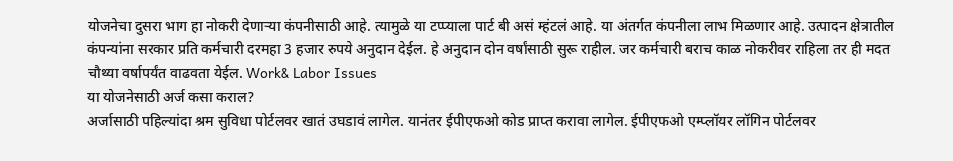योजनेचा दुसरा भाग हा नोकरी देणाऱ्या कंपनीसाठी आहे. त्यामुळे या टप्प्याला पार्ट बी असं म्हंटलं आहे. या अंतर्गत कंपनीला लाभ मिळणार आहे. उत्पादन क्षेत्रातील कंपन्यांना सरकार प्रति कर्मचारी दरमहा 3 हजार रुपये अनुदान देईल. हे अनुदान दोन वर्षांसाठी सुरू राहील. जर कर्मचारी बराच काळ नोकरीवर राहिला तर ही मदत चौथ्या वर्षापर्यंत वाढवता येईल. Work& Labor Issues
या योजनेसाठी अर्ज कसा कराल?
अर्जासाठी पहिल्यांदा श्रम सुविधा पोर्टलवर खातं उघडावं लागेल. यानंतर ईपीएफओ कोड प्राप्त करावा लागेल. ईपीएफओ एम्प्लॉयर लॉगिन पोर्टलवर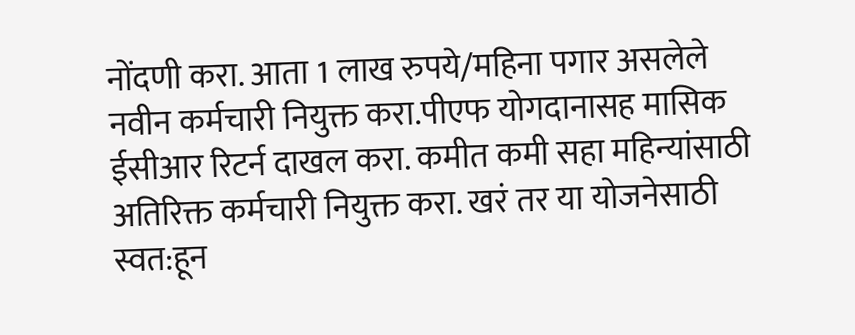नोंदणी करा. आता 1 लाख रुपये/महिना पगार असलेले नवीन कर्मचारी नियुक्त करा.पीएफ योगदानासह मासिक ईसीआर रिटर्न दाखल करा. कमीत कमी सहा महिन्यांसाठी अतिरिक्त कर्मचारी नियुक्त करा. खरं तर या योजनेसाठी स्वत:हून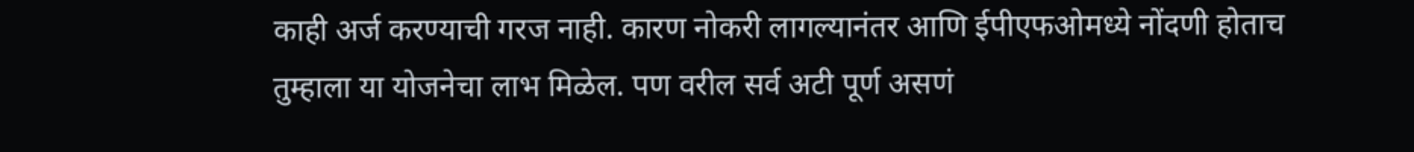काही अर्ज करण्याची गरज नाही. कारण नोकरी लागल्यानंतर आणि ईपीएफओमध्ये नोंदणी होताच तुम्हाला या योजनेचा लाभ मिळेल. पण वरील सर्व अटी पूर्ण असणं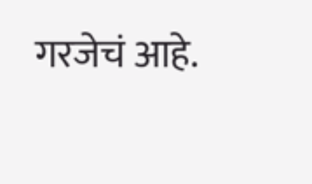गरजेचं आहे.